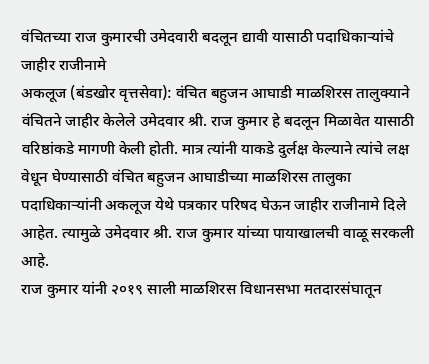वंचितच्या राज कुमारची उमेदवारी बदलून द्यावी यासाठी पदाधिकाऱ्यांचे जाहीर राजीनामे
अकलूज (बंडखोर वृत्तसेवा): वंचित बहुजन आघाडी माळशिरस तालुक्याने वंचितने जाहीर केलेले उमेदवार श्री. राज कुमार हे बदलून मिळावेत यासाठी वरिष्ठांकडे मागणी केली होती. मात्र त्यांनी याकडे दुर्लक्ष केल्याने त्यांचे लक्ष वेधून घेण्यासाठी वंचित बहुजन आघाडीच्या माळशिरस तालुका पदाधिकाऱ्यांनी अकलूज येथे पत्रकार परिषद घेऊन जाहीर राजीनामे दिले आहेत. त्यामुळे उमेदवार श्री. राज कुमार यांच्या पायाखालची वाळू सरकली आहे.
राज कुमार यांनी २०१९ साली माळशिरस विधानसभा मतदारसंघातून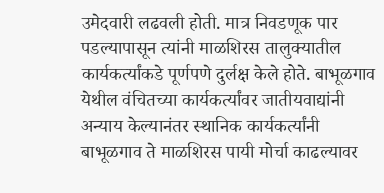उमेदवारी लढवली होती. मात्र निवडणूक पार पडल्यापासून त्यांनी माळशिरस तालुक्यातील कार्यकर्त्यांकडे पूर्णपणे दुर्लक्ष केले होते. बाभूळगाव येथील वंचितच्या कार्यकर्त्यांवर जातीयवाद्यांनी अन्याय केल्यानंतर स्थानिक कार्यकर्त्यांनी बाभूळगाव ते माळशिरस पायी मोर्चा काढल्यावर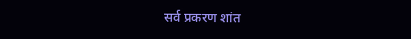सर्व प्रकरण शांत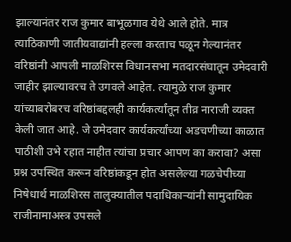झाल्यानंतर राज कुमार बाभूळगाव येथे आले होते. मात्र त्याठिकाणी जातीयवाद्यांनी हल्ला करताच पळून गेल्यानंतर वरिष्ठांनी आपली माळशिरस विधानसभा मतदारसंघातून उमेदवारी जाहीर झाल्यावरच ते उगवले आहेत. त्यामुळे राज कुमार यांच्याबरोबरच वरिष्ठांबद्दलही कार्यकर्त्यांतून तीव्र नाराजी व्यक्त केली जात आहे. जे उमेदवार कार्यकर्त्यांच्या अडचणीच्या काळात पाठीशी उभे रहात नाहीत त्यांचा प्रचार आपण का करावा? असा प्रश्न उपस्थित करून वरिष्ठांकडून होत असलेल्या गळचेपीच्या निषेधार्थ माळशिरस तालुक्यातील पदाधिकाऱ्यांनी सामुदायिक राजीनामाअस्त्र उपसले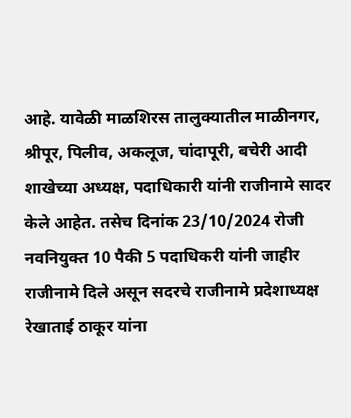आहे. यावेळी माळशिरस तालुक्यातील माळीनगर, श्रीपूर, पिलीव, अकलूज, चांदापूरी, बचेरी आदी शाखेच्या अध्यक्ष, पदाधिकारी यांनी राजीनामे सादर केले आहेत. तसेच दिनांक 23/10/2024 रोजी नवनियुक्त 10 पैकी 5 पदाधिकरी यांनी जाहीर राजीनामे दिले असून सदरचे राजीनामे प्रदेशाध्यक्ष रेखाताई ठाकूर यांना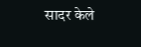सादर केले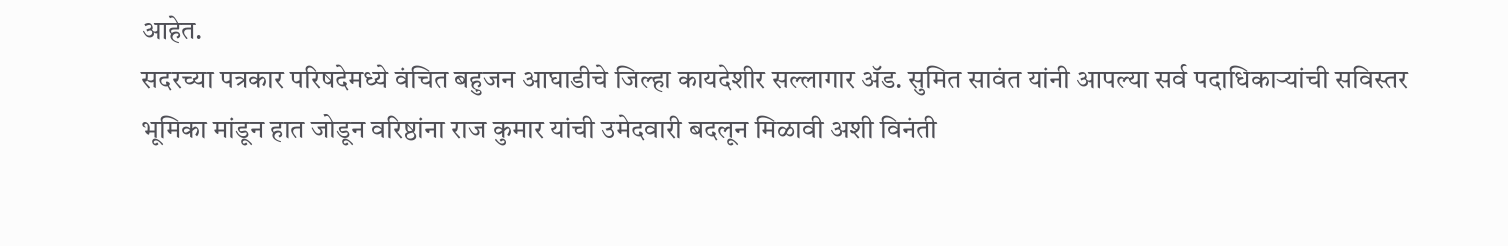आहेत.
सदरच्या पत्रकार परिषदेमध्ये वंचित बहुजन आघाडीचे जिल्हा कायदेशीर सल्लागार ॲड. सुमित सावंत यांनी आपल्या सर्व पदाधिकाऱ्यांची सविस्तर भूमिका मांडून हात जोडून वरिष्ठांना राज कुमार यांची उमेदवारी बदलून मिळावी अशी विनंती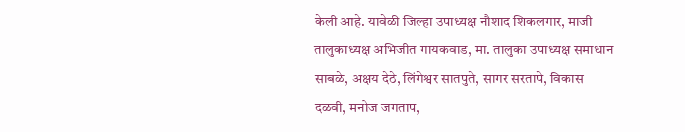केली आहे. यावेळी जिल्हा उपाध्यक्ष नौशाद शिकलगार, माजी तालुकाध्यक्ष अभिजीत गायकवाड, मा. तालुका उपाध्यक्ष समाधान साबळे, अक्षय देठे, लिंगेश्वर सातपुते, सागर सरतापे, विकास दळवी, मनोज जगताप,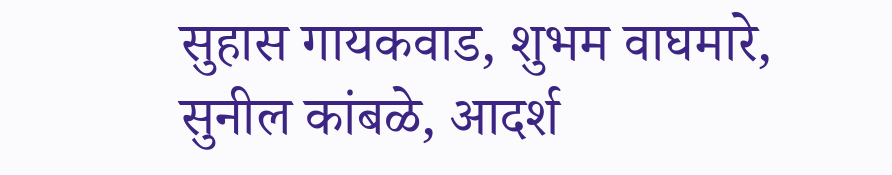सुहास गायकवाड, शुभम वाघमारे, सुनील कांबळे, आदर्श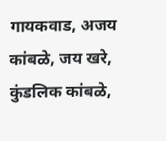गायकवाड, अजय कांबळे, जय खरे, कुंडलिक कांबळे,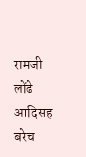रामजी लोंढे आदिसह बरेच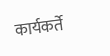कार्यकर्ते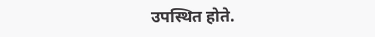उपस्थित होते.